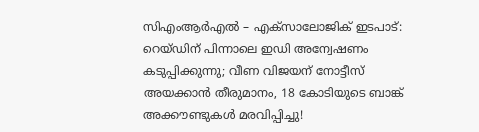സിഎംആര്‍എല്‍ – എക്‌സാലോജിക് ഇടപാട്: റെയ്ഡിന് പിന്നാലെ ഇഡി അന്വേഷണം കടുപ്പിക്കുന്നു; വീണ വിജയന് നോട്ടീസ് അയക്കാന്‍ തീരുമാനം, 18 കോടിയുടെ ബാങ്ക് അക്കൗണ്ടുകള്‍ മരവിപ്പിച്ചു!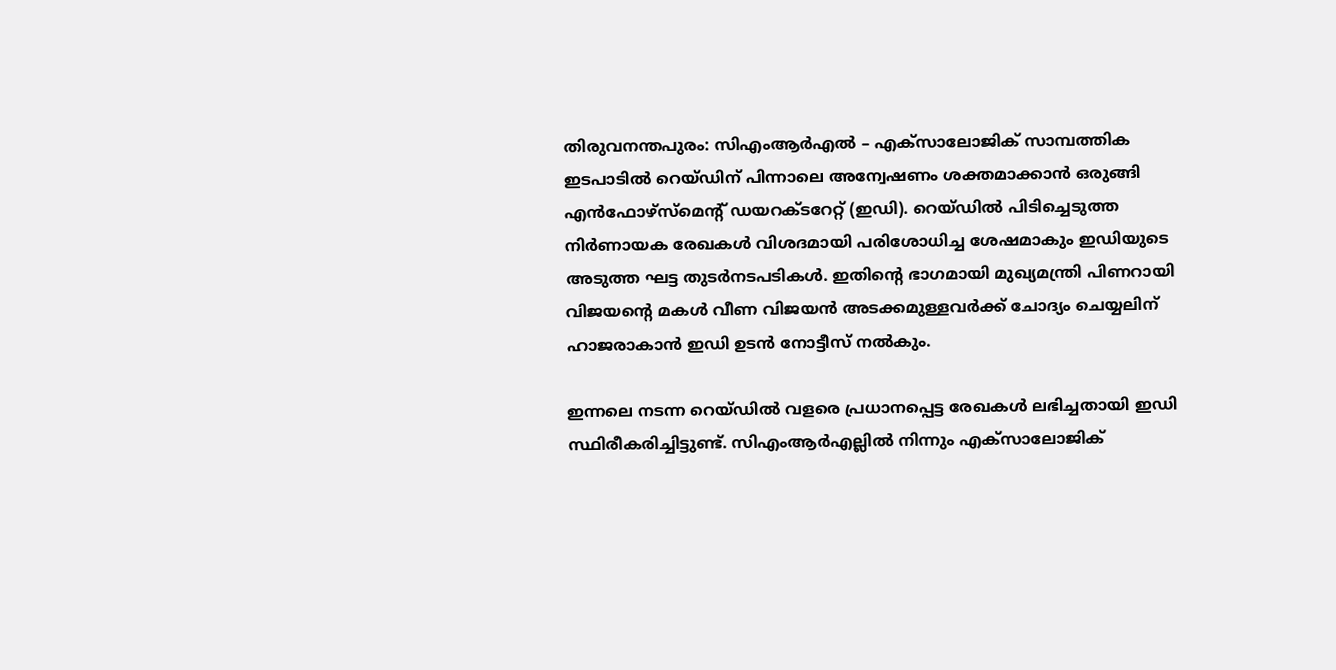തിരുവനന്തപുരം: സിഎംആര്‍എല്‍ – എക്‌സാലോജിക് സാമ്പത്തിക ഇടപാടില്‍ റെയ്ഡിന് പിന്നാലെ അന്വേഷണം ശക്തമാക്കാന്‍ ഒരുങ്ങി എന്‍ഫോഴ്‌സ്‌മെന്റ് ഡയറക്ടറേറ്റ് (ഇഡി). റെയ്ഡില്‍ പിടിച്ചെടുത്ത നിര്‍ണായക രേഖകള്‍ വിശദമായി പരിശോധിച്ച ശേഷമാകും ഇഡിയുടെ അടുത്ത ഘട്ട തുടര്‍നടപടികള്‍. ഇതിന്റെ ഭാഗമായി മുഖ്യമന്ത്രി പിണറായി വിജയന്റെ മകള്‍ വീണ വിജയന്‍ അടക്കമുള്ളവര്‍ക്ക് ചോദ്യം ചെയ്യലിന് ഹാജരാകാന്‍ ഇഡി ഉടന്‍ നോട്ടീസ് നല്‍കും.

ഇന്നലെ നടന്ന റെയ്ഡില്‍ വളരെ പ്രധാനപ്പെട്ട രേഖകള്‍ ലഭിച്ചതായി ഇഡി സ്ഥിരീകരിച്ചിട്ടുണ്ട്. സിഎംആര്‍എല്ലില്‍ നിന്നും എക്‌സാലോജിക്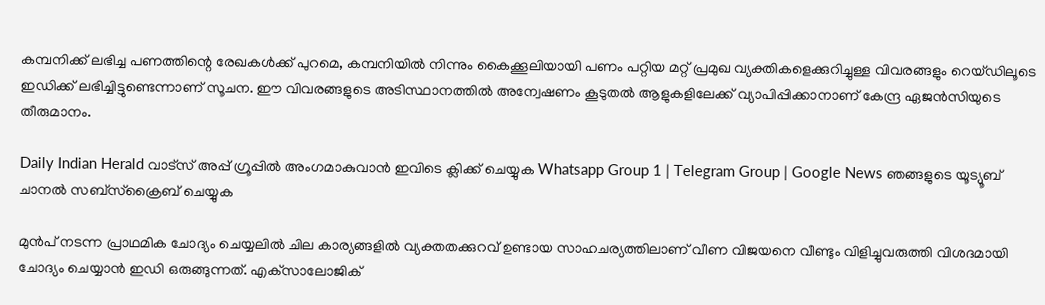കമ്പനിക്ക് ലഭിച്ച പണത്തിന്റെ രേഖകള്‍ക്ക് പുറമെ, കമ്പനിയില്‍ നിന്നും കൈക്കൂലിയായി പണം പറ്റിയ മറ്റ് പ്രമുഖ വ്യക്തികളെക്കുറിച്ചുള്ള വിവരങ്ങളും റെയ്ഡിലൂടെ ഇഡിക്ക് ലഭിച്ചിട്ടുണ്ടെന്നാണ് സൂചന. ഈ വിവരങ്ങളുടെ അടിസ്ഥാനത്തില്‍ അന്വേഷണം കൂടുതല്‍ ആളുകളിലേക്ക് വ്യാപിപ്പിക്കാനാണ് കേന്ദ്ര ഏജന്‍സിയുടെ തീരുമാനം.

Daily Indian Herald വാട്സ് അപ്പ് ഗ്രൂപ്പിൽ അംഗമാകുവാൻ ഇവിടെ ക്ലിക്ക് ചെയ്യുക Whatsapp Group 1 | Telegram Group | Google News ഞങ്ങളുടെ യൂട്യൂബ് ചാനൽ സബ്സ്ക്രൈബ് ചെയ്യുക

മുന്‍പ് നടന്ന പ്രാഥമിക ചോദ്യം ചെയ്യലില്‍ ചില കാര്യങ്ങളില്‍ വ്യക്തതക്കുറവ് ഉണ്ടായ സാഹചര്യത്തിലാണ് വീണ വിജയനെ വീണ്ടും വിളിച്ചുവരുത്തി വിശദമായി ചോദ്യം ചെയ്യാന്‍ ഇഡി ഒരുങ്ങുന്നത്. എക്‌സാലോജിക്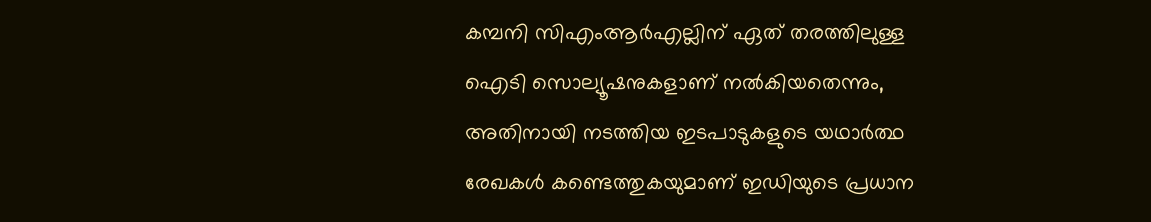കമ്പനി സിഎംആര്‍എല്ലിന് ഏത് തരത്തിലുള്ള ഐടി സൊല്യൂഷനുകളാണ് നല്‍കിയതെന്നും, അതിനായി നടത്തിയ ഇടപാടുകളുടെ യഥാര്‍ത്ഥ രേഖകള്‍ കണ്ടെത്തുകയുമാണ് ഇഡിയുടെ പ്രധാന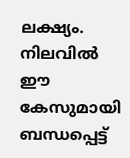ലക്ഷ്യം. നിലവില്‍ ഈ കേസുമായി ബന്ധപ്പെട്ട്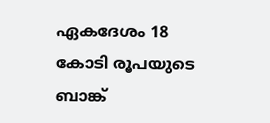ഏകദേശം 18 കോടി രൂപയുടെ ബാങ്ക്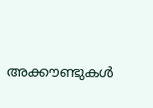അക്കൗണ്ടുകള്‍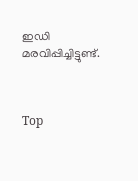ഇഡി മരവിപ്പിച്ചിട്ടുണ്ട്.



Top